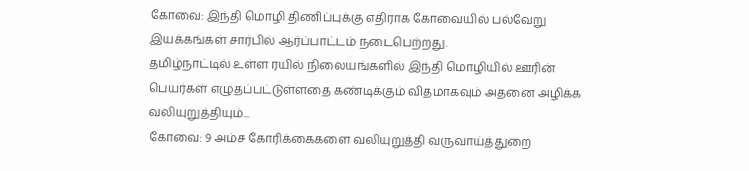கோவை: இந்தி மொழி திணிப்புக்கு எதிராக கோவையில் பல்வேறு இயக்கங்கள் சார்பில் ஆர்ப்பாட்டம் நடைபெற்றது.
தமிழ்நாட்டில் உள்ள ரயில் நிலையங்களில் இந்தி மொழியில் ஊரின் பெயர்கள் எழுதப்பட்டுள்ளதை கண்டிக்கும் விதமாகவும் அதனை அழிக்க வலியுறுத்தியும்...
கோவை: 9 அம்ச கோரிக்கைகளை வலியுறுத்தி வருவாய்த்துறை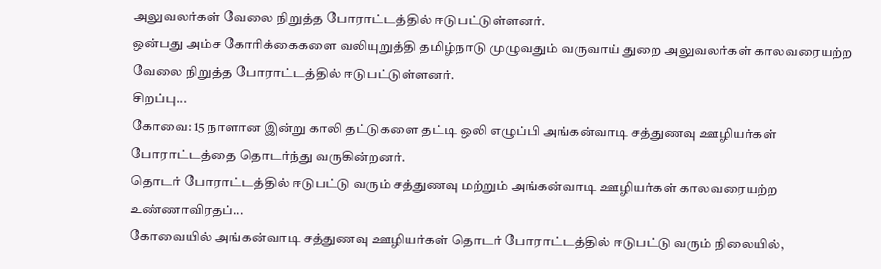அலுவலர்கள் வேலை நிறுத்த போராட்டத்தில் ஈடுபட்டுள்ளனர்.
ஒன்பது அம்ச கோரிக்கைகளை வலியுறுத்தி தமிழ்நாடு முழுவதும் வருவாய் துறை அலுவலர்கள் காலவரையற்ற வேலை நிறுத்த போராட்டத்தில் ஈடுபட்டுள்ளனர்.
சிறப்பு...
கோவை: 15 நாளான இன்று காலி தட்டுகளை தட்டி ஒலி எழுப்பி அங்கன்வாடி சத்துணவு ஊழியர்கள் போராட்டத்தை தொடர்ந்து வருகின்றனர்.
தொடர் போராட்டத்தில் ஈடுபட்டு வரும் சத்துணவு மற்றும் அங்கன்வாடி ஊழியர்கள் காலவரையற்ற உண்ணாவிரதப்...
கோவையில் அங்கன்வாடி சத்துணவு ஊழியர்கள் தொடர் போராட்டத்தில் ஈடுபட்டு வரும் நிலையில்,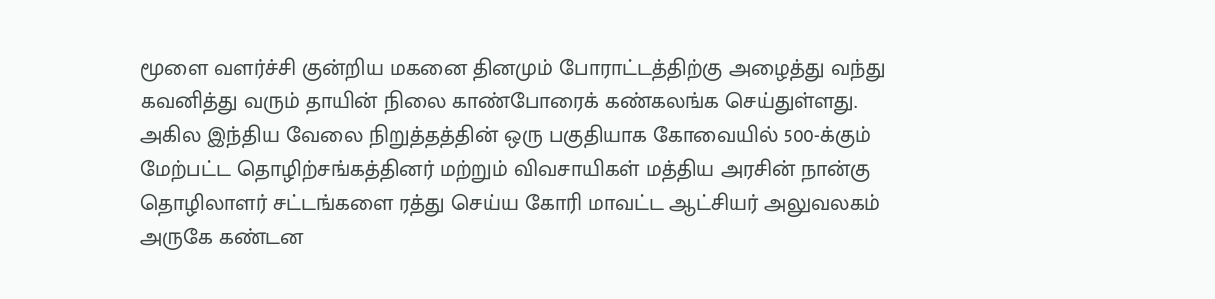மூளை வளர்ச்சி குன்றிய மகனை தினமும் போராட்டத்திற்கு அழைத்து வந்து கவனித்து வரும் தாயின் நிலை காண்போரைக் கண்கலங்க செய்துள்ளது.
அகில இந்திய வேலை நிறுத்தத்தின் ஒரு பகுதியாக கோவையில் 500-க்கும் மேற்பட்ட தொழிற்சங்கத்தினர் மற்றும் விவசாயிகள் மத்திய அரசின் நான்கு தொழிலாளர் சட்டங்களை ரத்து செய்ய கோரி மாவட்ட ஆட்சியர் அலுவலகம் அருகே கண்டன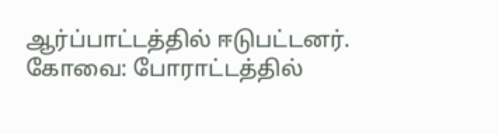ஆர்ப்பாட்டத்தில் ஈடுபட்டனர்.
கோவை: போராட்டத்தில்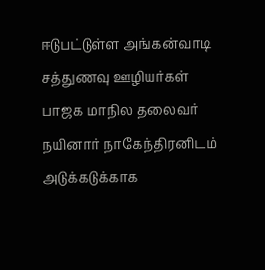ஈடுபட்டுள்ள அங்கன்வாடி சத்துணவு ஊழியர்கள் பாஜக மாநில தலைவர் நயினார் நாகேந்திரனிடம் அடுக்கடுக்காக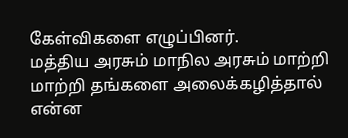கேள்விகளை எழுப்பினர்.
மத்திய அரசும் மாநில அரசும் மாற்றி மாற்றி தங்களை அலைக்கழித்தால் என்ன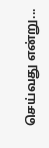செய்வது என்று...